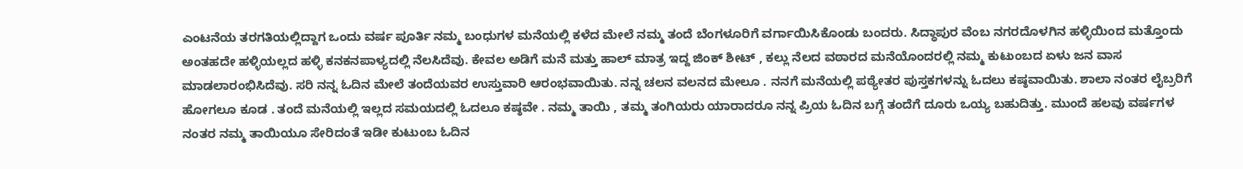ಎಂಟನೆಯ ತರಗತಿಯಲ್ಲಿದ್ದಾಗ ಒಂದು ವರ್ಷ ಪೂರ್ತಿ ನಮ್ಮ ಬಂಧುಗಳ ಮನೆಯಲ್ಲಿ ಕಳೆದ ಮೇಲೆ ನಮ್ಮ ತಂದೆ ಬೆಂಗಳೂರಿಗೆ ವರ್ಗಾಯಿಸಿಕೊಂಡು ಬಂದರು. ಸಿದ್ಧಾಪುರ ವೆಂಬ ನಗರದೊಳಗಿನ ಹಳ್ಳಿಯಿಂದ ಮತ್ತೊಂದು ಅಂತಹದೇ ಹಳ್ಳಿಯಲ್ಲದ ಹಳ್ಳಿ ಕನಕನಪಾಳ್ಯದಲ್ಲಿ ನೆಲಸಿದೆವು. ಕೇವಲ ಅಡಿಗೆ ಮನೆ ಮತ್ತು ಹಾಲ್ ಮಾತ್ರ ಇದ್ದ ಜಿಂಕ್ ಶೀಟ್ , ಕಲ್ಲು ನೆಲದ ವಠಾರದ ಮನೆಯೊಂದರಲ್ಲಿ ನಮ್ಮ ಕುಟುಂಬದ ಏಳು ಜನ ವಾಸ ಮಾಡಲಾರಂಭಿಸಿದೆವು. ಸರಿ ನನ್ನ ಓದಿನ ಮೇಲೆ ತಂದೆಯವರ ಉಸ್ತುವಾರಿ ಆರಂಭವಾಯಿತು. ನನ್ನ ಚಲನ ವಲನದ ಮೇಲೂ . ನನಗೆ ಮನೆಯಲ್ಲಿ ಪಠ್ಯೇತರ ಪುಸ್ತಕಗಳನ್ನು ಓದಲು ಕಷ್ಠವಾಯಿತು. ಶಾಲಾ ನಂತರ ಲೈಬ್ರರಿಗೆ ಹೋಗಲೂ ಕೂಡ . ತಂದೆ ಮನೆಯಲ್ಲಿ ಇಲ್ಲದ ಸಮಯದಲ್ಲಿ ಓದಲೂ ಕಷ್ಠವೇ . ನಮ್ಮ ತಾಯಿ , ತಮ್ಮ ತಂಗಿಯರು ಯಾರಾದರೂ ನನ್ನ ಪ್ರಿಯ ಓದಿನ ಬಗ್ಗೆ ತಂದೆಗೆ ದೂರು ಒಯ್ಯ ಬಹುದಿತ್ತು. ಮುಂದೆ ಹಲವು ವರ್ಷಗಳ ನಂತರ ನಮ್ಮ ತಾಯಿಯೂ ಸೇರಿದಂತೆ ಇಡೀ ಕುಟುಂಬ ಓದಿನ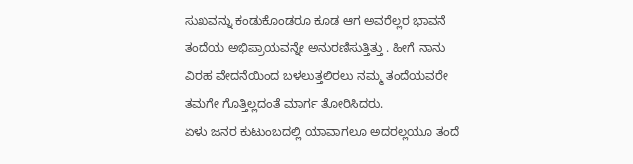ಸುಖವನ್ನು ಕಂಡುಕೊಂಡರೂ ಕೂಡ ಆಗ ಅವರೆಲ್ಲರ ಭಾವನೆ ತಂದೆಯ ಅಭಿಪ್ರಾಯವನ್ನೇ ಅನುರಣಿಸುತ್ತಿತ್ತು . ಹೀಗೆ ನಾನು ವಿರಹ ವೇದನೆಯಿಂದ ಬಳಲುತ್ತಲಿರಲು ನಮ್ಮ ತಂದೆಯವರೇ ತಮಗೇ ಗೊತ್ತಿಲ್ಲದಂತೆ ಮಾರ್ಗ ತೋರಿಸಿದರು.
ಏಳು ಜನರ ಕುಟುಂಬದಲ್ಲಿ ಯಾವಾಗಲೂ ಅದರಲ್ಲಯೂ ತಂದೆ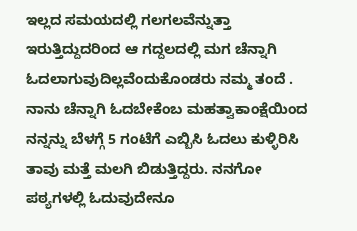ಇಲ್ಲದ ಸಮಯದಲ್ಲಿ ಗಲಗಲವೆನ್ನುತ್ತಾ ಇರುತ್ತಿದ್ದುದರಿಂದ ಆ ಗದ್ದಲದಲ್ಲಿ ಮಗ ಚೆನ್ನಾಗಿ ಓದಲಾಗುವುದಿಲ್ಲವೆಂದುಕೊಂಡರು ನಮ್ಮ ತಂದೆ . ನಾನು ಚೆನ್ನಾಗಿ ಓದಬೇಕೆಂಬ ಮಹತ್ವಾಕಾಂಕ್ಷೆಯಿಂದ ನನ್ನನ್ನು ಬೆಳಗ್ಗೆ 5 ಗಂಟೆಗೆ ಎಬ್ಬಿಸಿ ಓದಲು ಕುಳ್ಳಿರಿಸಿ ತಾವು ಮತ್ತೆ ಮಲಗಿ ಬಿಡುತ್ತಿದ್ದರು. ನನಗೋ ಪಠ್ಯಗಳಲ್ಲಿ ಓದುವುದೇನೂ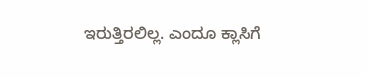ಇರುತ್ತಿರಲಿಲ್ಲ. ಎಂದೂ ಕ್ಲಾಸಿಗೆ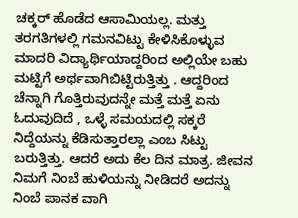ಚಕ್ಕರ್ ಹೊಡೆದ ಆಸಾಮಿಯಲ್ಲ. ಮತ್ತು ತರಗತಿಗಳಲ್ಲಿ ಗಮನವಿಟ್ಟು ಕೇಳಿಸಿಕೊಳ್ಳುವ ಮಾದರಿ ವಿದ್ಯಾರ್ಥಿಯಾದ್ದರಿಂದ ಅಲ್ಲಿಯೇ ಬಹು ಮಟ್ಟಿಗೆ ಅರ್ಥವಾಗಿಬಿಟ್ಟಿರುತ್ತಿತ್ತು . ಆದ್ದರಿಂದ ಚೆನ್ನಾಗಿ ಗೊತ್ತಿರುವುದನ್ನೇ ಮತ್ತೆ ಮತ್ತೆ ಏನು ಓದುವುದಿದೆ , ಒಳ್ಳೆ ಸಮಯದಲ್ಲಿ ಸಕ್ಕರೆ ನಿದ್ದೆಯನ್ನು ಕೆಡಿಸುತ್ತಾರಲ್ಲಾ ಎಂಬ ಸಿಟ್ಟು ಬರುತ್ತಿತ್ತು. ಆದರೆ ಅದು ಕೆಲ ದಿನ ಮಾತ್ರ. ಜೀವನ ನಿಮಗೆ ನಿಂಬೆ ಹುಳಿಯನ್ನು ನೀಡಿದರೆ ಅದನ್ನು ನಿಂಬೆ ಪಾನಕ ವಾಗಿ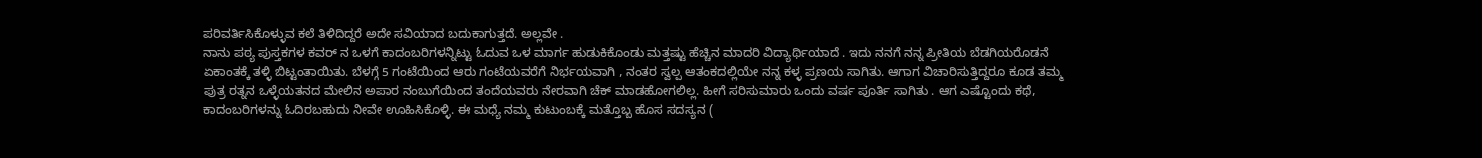ಪರಿವರ್ತಿಸಿಕೊಳ್ಳುವ ಕಲೆ ತಿಳಿದಿದ್ದರೆ ಅದೇ ಸವಿಯಾದ ಬದುಕಾಗುತ್ತದೆ. ಅಲ್ಲವೇ .
ನಾನು ಪಠ್ಯ ಪುಸ್ತಕಗಳ ಕವರ್ ನ ಒಳಗೆ ಕಾದಂಬರಿಗಳನ್ನಿಟ್ಟು ಓದುವ ಒಳ ಮಾರ್ಗ ಹುಡುಕಿಕೊಂಡು ಮತ್ತಷ್ಟು ಹೆಚ್ಚಿನ ಮಾದರಿ ವಿದ್ಯಾರ್ಥಿಯಾದೆ . ಇದು ನನಗೆ ನನ್ನ ಪ್ರೀತಿಯ ಬೆಡಗಿಯರೊಡನೆ ಏಕಾಂತಕ್ಕೆ ತಳ್ಳಿ ಬಿಟ್ಟಂತಾಯಿತು. ಬೆಳಗ್ಗೆ 5 ಗಂಟೆಯಿಂದ ಆರು ಗಂಟೆಯವರೆಗೆ ನಿರ್ಭಯವಾಗಿ , ನಂತರ ಸ್ವಲ್ಪ ಆತಂಕದಲ್ಲಿಯೇ ನನ್ನ ಕಳ್ಳ ಪ್ರಣಯ ಸಾಗಿತು. ಆಗಾಗ ವಿಚಾರಿಸುತ್ತಿದ್ದರೂ ಕೂಡ ತಮ್ಮ ಪುತ್ರ ರತ್ನನ ಒಳ್ಳೆಯತನದ ಮೇಲಿನ ಅಪಾರ ನಂಬುಗೆಯಿಂದ ತಂದೆಯವರು ನೇರವಾಗಿ ಚೆಕ್ ಮಾಡಹೋಗಲಿಲ್ಲ. ಹೀಗೆ ಸರಿಸುಮಾರು ಒಂದು ವರ್ಷ ಪೂರ್ತಿ ಸಾಗಿತು . ಆಗ ಎಷ್ಟೊಂದು ಕಥೆ, ಕಾದಂಬರಿಗಳನ್ನು ಓದಿರಬಹುದು ನೀವೇ ಊಹಿಸಿಕೊಳ್ಳಿ. ಈ ಮಧ್ಯೆ ನಮ್ಮ ಕುಟುಂಬಕ್ಕೆ ಮತ್ತೊಬ್ಬ ಹೊಸ ಸದಸ್ಯನ (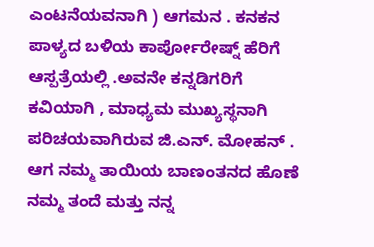ಎಂಟನೆಯವನಾಗಿ ) ಆಗಮನ . ಕನಕನ ಪಾಳ್ಯದ ಬಳಿಯ ಕಾರ್ಪೋರೇಷ್ನ್ ಹೆರಿಗೆ ಆಸ್ಪತ್ರೆಯಲ್ಲಿ .ಅವನೇ ಕನ್ನಡಿಗರಿಗೆ ಕವಿಯಾಗಿ , ಮಾಧ್ಯಮ ಮುಖ್ಯಸ್ಥನಾಗಿ ಪರಿಚಯವಾಗಿರುವ ಜಿ.ಎನ್. ಮೋಹನ್ . ಆಗ ನಮ್ಮ ತಾಯಿಯ ಬಾಣಂತನದ ಹೊಣೆ ನಮ್ಮ ತಂದೆ ಮತ್ತು ನನ್ನ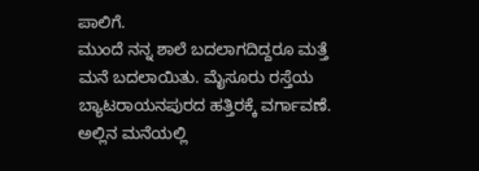ಪಾಲಿಗೆ.
ಮುಂದೆ ನನ್ನ ಶಾಲೆ ಬದಲಾಗದಿದ್ದರೂ ಮತ್ತೆ ಮನೆ ಬದಲಾಯಿತು. ಮೈಸೂರು ರಸ್ತೆಯ ಬ್ಯಾಟರಾಯನಪುರದ ಹತ್ತಿರಕ್ಕೆ ವರ್ಗಾವಣೆ. ಅಲ್ಲಿನ ಮನೆಯಲ್ಲಿ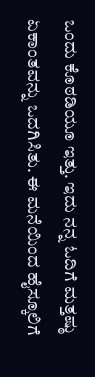ಒಂದು ಕೊಠಡಿಯೂ ಇತ್ತು. ಇದು ನನ್ನ ಓದಿಗೆ ಮತ್ತಷ್ಠು ಏಕಾಂತವನ್ನು ಒದಗಿಸಿತು. ಈ ಮನೆಯಿಂದ ಹೈಸ್ಕೂಲಿಗೆ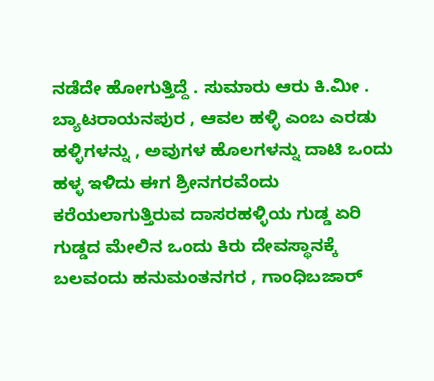ನಡೆದೇ ಹೋಗುತ್ತಿದ್ದೆ . ಸುಮಾರು ಆರು ಕಿ.ಮೀ . ಬ್ಯಾಟರಾಯನಪುರ , ಆವಲ ಹಳ್ಳಿ ಎಂಬ ಎರಡು ಹಳ್ಳಿಗಳನ್ನು , ಅವುಗಳ ಹೊಲಗಳನ್ನು ದಾಟಿ ಒಂದು ಹಳ್ಳ ಇಳಿದು ಈಗ ಶ್ರೀನಗರವೆಂದು ಕರೆಯಲಾಗುತ್ತಿರುವ ದಾಸರಹಳ್ಳಿಯ ಗುಡ್ಡ ಏರಿ ಗುಡ್ಡದ ಮೇಲಿನ ಒಂದು ಕಿರು ದೇವಸ್ಥಾನಕ್ಕೆ ಬಲವಂದು ಹನುಮಂತನಗರ , ಗಾಂಧಿಬಜಾರ್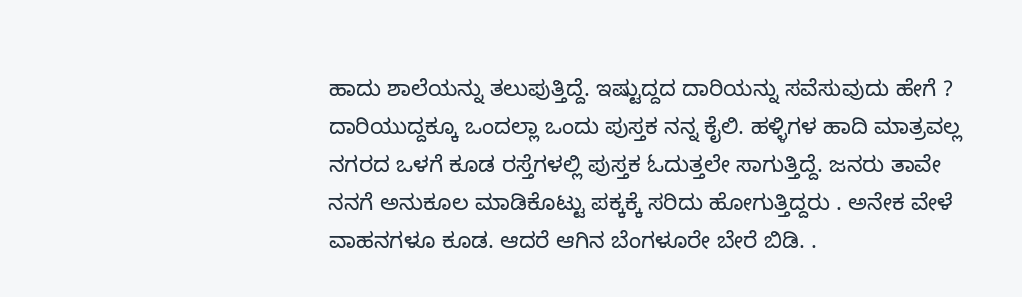ಹಾದು ಶಾಲೆಯನ್ನು ತಲುಪುತ್ತಿದ್ದೆ. ಇಷ್ಟುದ್ದದ ದಾರಿಯನ್ನು ಸವೆಸುವುದು ಹೇಗೆ ? ದಾರಿಯುದ್ದಕ್ಕೂ ಒಂದಲ್ಲಾ ಒಂದು ಪುಸ್ತಕ ನನ್ನ ಕೈಲಿ. ಹಳ್ಳಿಗಳ ಹಾದಿ ಮಾತ್ರವಲ್ಲ ನಗರದ ಒಳಗೆ ಕೂಡ ರಸ್ತೆಗಳಲ್ಲಿ ಪುಸ್ತಕ ಓದುತ್ತಲೇ ಸಾಗುತ್ತಿದ್ದೆ. ಜನರು ತಾವೇ ನನಗೆ ಅನುಕೂಲ ಮಾಡಿಕೊಟ್ಟು ಪಕ್ಕಕ್ಕೆ ಸರಿದು ಹೋಗುತ್ತಿದ್ದರು . ಅನೇಕ ವೇಳೆ ವಾಹನಗಳೂ ಕೂಡ. ಆದರೆ ಆಗಿನ ಬೆಂಗಳೂರೇ ಬೇರೆ ಬಿಡಿ. .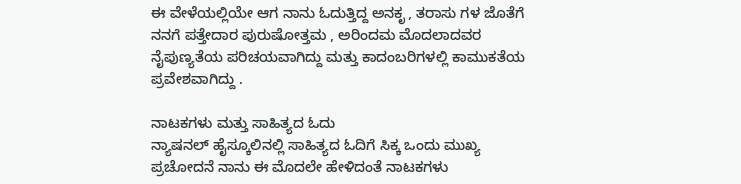ಈ ವೇಳೆಯಲ್ಲಿಯೇ ಆಗ ನಾನು ಓದುತ್ತಿದ್ದ ಅನಕೃ , ತರಾಸು ಗಳ ಜೊತೆಗೆ ನನಗೆ ಪತ್ತೇದಾರ ಪುರುಷೋತ್ತಮ , ಅರಿಂದಮ ಮೊದಲಾದವರ ನೈಪುಣ್ಯತೆಯ ಪರಿಚಯವಾಗಿದ್ದು ಮತ್ತು ಕಾದಂಬರಿಗಳಲ್ಲಿ ಕಾಮುಕತೆಯ ಪ್ರವೇಶವಾಗಿದ್ದು .

ನಾಟಕಗಳು ಮತ್ತು ಸಾಹಿತ್ಯದ ಓದು
ನ್ಯಾಷನಲ್ ಹೈಸ್ಕೂಲಿನಲ್ಲಿ ಸಾಹಿತ್ಯದ ಓದಿಗೆ ಸಿಕ್ಕ ಒಂದು ಮುಖ್ಯ ಪ್ರಚೋದನೆ ನಾನು ಈ ಮೊದಲೇ ಹೇಳಿದಂತೆ ನಾಟಕಗಳು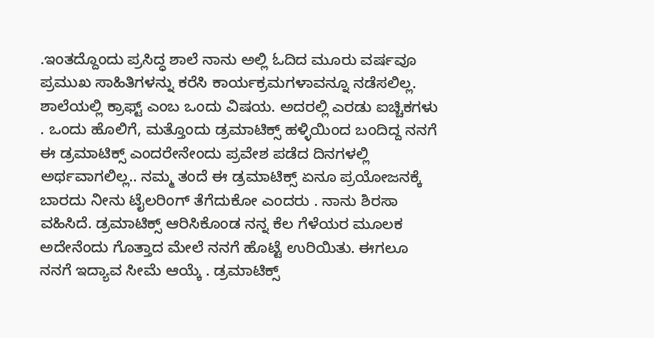.ಇಂತದ್ದೊಂದು ಪ್ರಸಿದ್ಧ ಶಾಲೆ ನಾನು ಅಲ್ಲಿ ಓದಿದ ಮೂರು ವರ್ಷವೂ ಪ್ರಮುಖ ಸಾಹಿತಿಗಳನ್ನು ಕರೆಸಿ ಕಾರ್ಯಕ್ರಮಗಳಾವನ್ನೂ ನಡೆಸಲಿಲ್ಲ. ಶಾಲೆಯಲ್ಲಿ ಕ್ರಾಫ್ಟ್ ಎಂಬ ಒಂದು ವಿಷಯ. ಅದರಲ್ಲಿ ಎರಡು ಐಚ್ಚಿಕಗಳು . ಒಂದು ಹೊಲಿಗೆ, ಮತ್ತೊಂದು ಡ್ರಮಾಟಿಕ್ಸ್ ಹಳ್ಳಿಯಿಂದ ಬಂದಿದ್ದ ನನಗೆ ಈ ಡ್ರಮಾಟಿಕ್ಸ್ ಎಂದರೇನೇಂದು ಪ್ರವೇಶ ಪಡೆದ ದಿನಗಳಲ್ಲಿ ಅರ್ಥವಾಗಲಿಲ್ಲ.. ನಮ್ಮ ತಂದೆ ಈ ಡ್ರಮಾಟಿಕ್ಸ್ ಏನೂ ಪ್ರಯೋಜನಕ್ಕೆ ಬಾರದು ನೀನು ಟೈಲರಿಂಗ್ ತೆಗೆದುಕೋ ಎಂದರು . ನಾನು ಶಿರಸಾ ವಹಿಸಿದೆ. ಡ್ರಮಾಟಿಕ್ಸ್ ಆರಿಸಿಕೊಂಡ ನನ್ನ ಕೆಲ ಗೆಳೆಯರ ಮೂಲಕ ಅದೇನೆಂದು ಗೊತ್ತಾದ ಮೇಲೆ ನನಗೆ ಹೊಟ್ಟೆ ಉರಿಯಿತು. ಈಗಲೂ ನನಗೆ ಇದ್ಯಾವ ಸೀಮೆ ಆಯ್ಕೆ . ಡ್ರಮಾಟಿಕ್ಸ್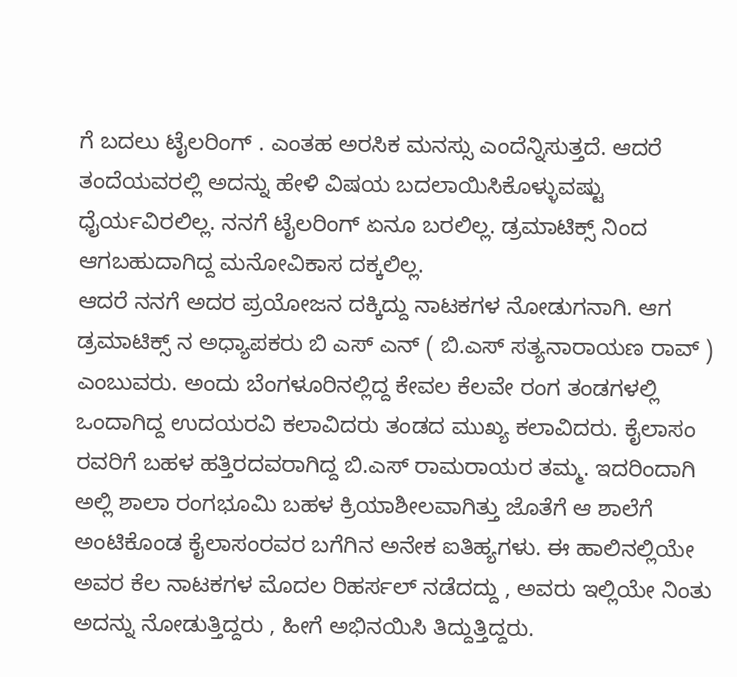ಗೆ ಬದಲು ಟೈಲರಿಂಗ್ . ಎಂತಹ ಅರಸಿಕ ಮನಸ್ಸು ಎಂದೆನ್ನಿಸುತ್ತದೆ. ಆದರೆ ತಂದೆಯವರಲ್ಲಿ ಅದನ್ನು ಹೇಳಿ ವಿಷಯ ಬದಲಾಯಿಸಿಕೊಳ್ಳುವಷ್ಟು ಧೈರ್ಯವಿರಲಿಲ್ಲ. ನನಗೆ ಟೈಲರಿಂಗ್ ಏನೂ ಬರಲಿಲ್ಲ. ಡ್ರಮಾಟಿಕ್ಸ್ ನಿಂದ ಆಗಬಹುದಾಗಿದ್ದ ಮನೋವಿಕಾಸ ದಕ್ಕಲಿಲ್ಲ.
ಆದರೆ ನನಗೆ ಅದರ ಪ್ರಯೋಜನ ದಕ್ಕಿದ್ದು ನಾಟಕಗಳ ನೋಡುಗನಾಗಿ. ಆಗ ಡ್ರಮಾಟಿಕ್ಸ್ ನ ಅಧ್ಯಾಪಕರು ಬಿ ಎಸ್ ಎನ್ ( ಬಿ.ಎಸ್ ಸತ್ಯನಾರಾಯಣ ರಾವ್ ) ಎಂಬುವರು. ಅಂದು ಬೆಂಗಳೂರಿನಲ್ಲಿದ್ದ ಕೇವಲ ಕೆಲವೇ ರಂಗ ತಂಡಗಳಲ್ಲಿ ಒಂದಾಗಿದ್ದ ಉದಯರವಿ ಕಲಾವಿದರು ತಂಡದ ಮುಖ್ಯ ಕಲಾವಿದರು. ಕೈಲಾಸಂ ರವರಿಗೆ ಬಹಳ ಹತ್ತಿರದವರಾಗಿದ್ದ ಬಿ.ಎಸ್ ರಾಮರಾಯರ ತಮ್ಮ. ಇದರಿಂದಾಗಿ ಅಲ್ಲಿ ಶಾಲಾ ರಂಗಭೂಮಿ ಬಹಳ ಕ್ರಿಯಾಶೀಲವಾಗಿತ್ತು ಜೊತೆಗೆ ಆ ಶಾಲೆಗೆ ಅಂಟಿಕೊಂಡ ಕೈಲಾಸಂರವರ ಬಗೆಗಿನ ಅನೇಕ ಐತಿಹ್ಯಗಳು. ಈ ಹಾಲಿನಲ್ಲಿಯೇ ಅವರ ಕೆಲ ನಾಟಕಗಳ ಮೊದಲ ರಿಹರ್ಸಲ್ ನಡೆದದ್ದು , ಅವರು ಇಲ್ಲಿಯೇ ನಿಂತು ಅದನ್ನು ನೋಡುತ್ತಿದ್ದರು , ಹೀಗೆ ಅಭಿನಯಿಸಿ ತಿದ್ದುತ್ತಿದ್ದರು.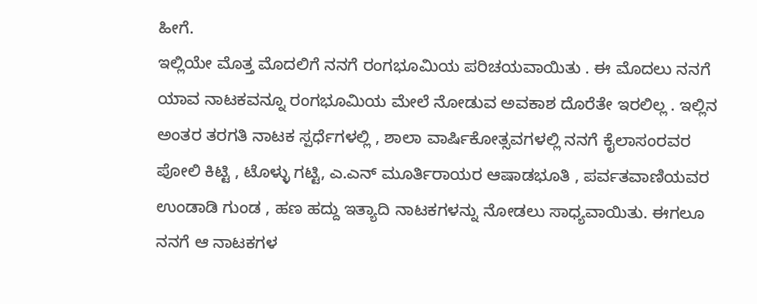ಹೀಗೆ.
ಇಲ್ಲಿಯೇ ಮೊತ್ತ ಮೊದಲಿಗೆ ನನಗೆ ರಂಗಭೂಮಿಯ ಪರಿಚಯವಾಯಿತು . ಈ ಮೊದಲು ನನಗೆ ಯಾವ ನಾಟಕವನ್ನೂ ರಂಗಭೂಮಿಯ ಮೇಲೆ ನೋಡುವ ಅವಕಾಶ ದೊರೆತೇ ಇರಲಿಲ್ಲ . ಇಲ್ಲಿನ ಅಂತರ ತರಗತಿ ನಾಟಕ ಸ್ಪರ್ಧೆಗಳಲ್ಲಿ , ಶಾಲಾ ವಾರ್ಷಿಕೋತ್ಸವಗಳಲ್ಲಿ ನನಗೆ ಕೈಲಾಸಂರವರ ಪೋಲಿ ಕಿಟ್ಟಿ , ಟೊಳ್ಳು ಗಟ್ಟಿ, ಎ.ಎನ್ ಮೂರ್ತಿರಾಯರ ಆಷಾಡಭೂತಿ , ಪರ್ವತವಾಣಿಯವರ ಉಂಡಾಡಿ ಗುಂಡ , ಹಣ ಹದ್ದು ಇತ್ಯಾದಿ ನಾಟಕಗಳನ್ನು ನೋಡಲು ಸಾಧ್ಯವಾಯಿತು. ಈಗಲೂ ನನಗೆ ಆ ನಾಟಕಗಳ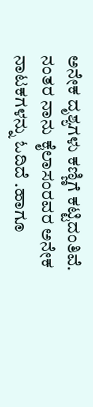ಅನೇಕ ದೃಶ್ಯಗಳು ಕಣ್ಣಿಗೆ ಕಟ್ಟಿದಂತಿವೆ. ನಂತರ ನಾನು ಕೈಲಾಸಂರವರ ಅನೇಕ ನಾಟಕಗಳನ್ನು ಓದಿದೆ .ಹಾಗೂ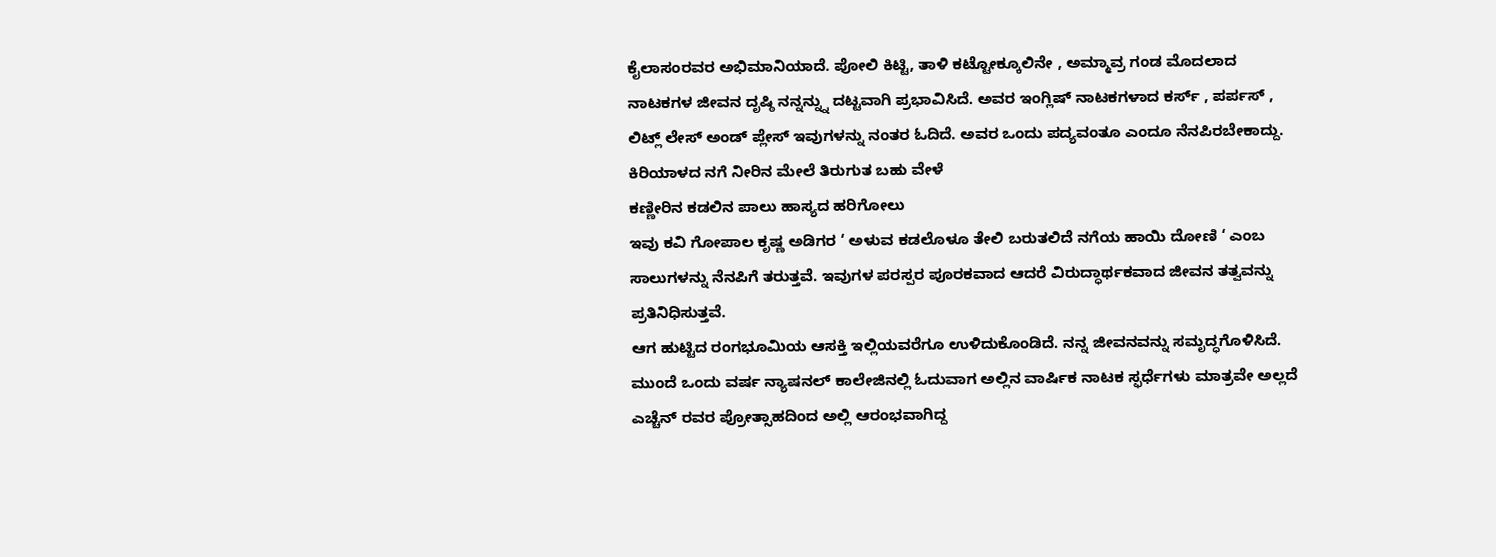ಕೈಲಾಸಂರವರ ಅಭಿಮಾನಿಯಾದೆ. ಪೋಲಿ ಕಿಟ್ಟಿ, ತಾಳಿ ಕಟ್ಟೋಕ್ಕೂಲಿನೇ , ಅಮ್ಮಾವ್ರ ಗಂಡ ಮೊದಲಾದ ನಾಟಕಗಳ ಜೀವನ ದೃಷ್ಠಿ ನನ್ನನ್ನ್ನು ದಟ್ಟವಾಗಿ ಪ್ರಭಾವಿಸಿದೆ. ಅವರ ಇಂಗ್ಲಿಷ್ ನಾಟಕಗಳಾದ ಕರ್ಸ್ , ಪರ್ಪಸ್ , ಲಿಟ್ಲ್ ಲೇಸ್ ಅಂಡ್ ಪ್ಲೇಸ್ ಇವುಗಳನ್ನು ನಂತರ ಓದಿದೆ. ಅವರ ಒಂದು ಪದ್ಯವಂತೂ ಎಂದೂ ನೆನಪಿರಬೇಕಾದ್ದು.
ಕಿರಿಯಾಳದ ನಗೆ ನೀರಿನ ಮೇಲೆ ತಿರುಗುತ ಬಹು ವೇಳೆ
ಕಣ್ಣೀರಿನ ಕಡಲಿನ ಪಾಲು ಹಾಸ್ಯದ ಹರಿಗೋಲು
ಇವು ಕವಿ ಗೋಪಾಲ ಕೃಷ್ಣ ಅಡಿಗರ ‘ ಅಳುವ ಕಡಲೊಳೂ ತೇಲಿ ಬರುತಲಿದೆ ನಗೆಯ ಹಾಯಿ ದೋಣಿ ‘ ಎಂಬ ಸಾಲುಗಳನ್ನು ನೆನಪಿಗೆ ತರುತ್ತವೆ. ಇವುಗಳ ಪರಸ್ಪರ ಪೂರಕವಾದ ಆದರೆ ವಿರುದ್ಧಾರ್ಥಕವಾದ ಜೀವನ ತತ್ವವನ್ನು ಪ್ರತಿನಿಧಿಸುತ್ತವೆ.
ಆಗ ಹುಟ್ಟಿದ ರಂಗಭೂಮಿಯ ಆಸಕ್ತಿ ಇಲ್ಲಿಯವರೆಗೂ ಉಳಿದುಕೊಂಡಿದೆ. ನನ್ನ ಜೀವನವನ್ನು ಸಮೃದ್ಧಗೊಳಿಸಿದೆ. ಮುಂದೆ ಒಂದು ವರ್ಷ ನ್ಯಾಷನಲ್ ಕಾಲೇಜಿನಲ್ಲಿ ಓದುವಾಗ ಅಲ್ಲಿನ ವಾರ್ಷಿಕ ನಾಟಕ ಸ್ಫರ್ಧೆಗಳು ಮಾತ್ರವೇ ಅಲ್ಲದೆ ಎಚ್ಚೆನ್ ರವರ ಪ್ರೋತ್ಸಾಹದಿಂದ ಅಲ್ಲಿ ಆರಂಭವಾಗಿದ್ದ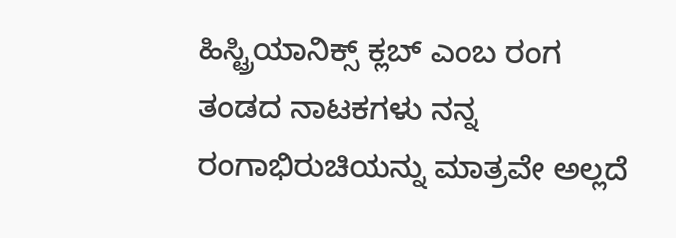ಹಿಸ್ಟ್ರಿಯಾನಿಕ್ಸ್ ಕ್ಲಬ್ ಎಂಬ ರಂಗ ತಂಡದ ನಾಟಕಗಳು ನನ್ನ ರಂಗಾಭಿರುಚಿಯನ್ನು ಮಾತ್ರವೇ ಅಲ್ಲದೆ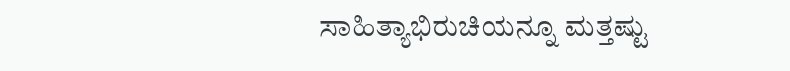ಸಾಹಿತ್ಯಾಭಿರುಚಿಯನ್ನೂ ಮತ್ತಷ್ಟು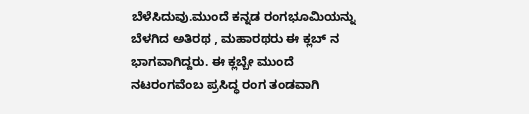ಬೆಳೆಸಿದುವು.ಮುಂದೆ ಕನ್ನಡ ರಂಗಭೂಮಿಯನ್ನು ಬೆಳಗಿದ ಅತಿರಥ , ಮಹಾರಥರು ಈ ಕ್ಲಬ್ ನ ಭಾಗವಾಗಿದ್ದರು. ಈ ಕ್ಲಬ್ಬೇ ಮುಂದೆ ನಟರಂಗವೆಂಬ ಪ್ರಸಿದ್ಧ ರಂಗ ತಂಡವಾಗಿ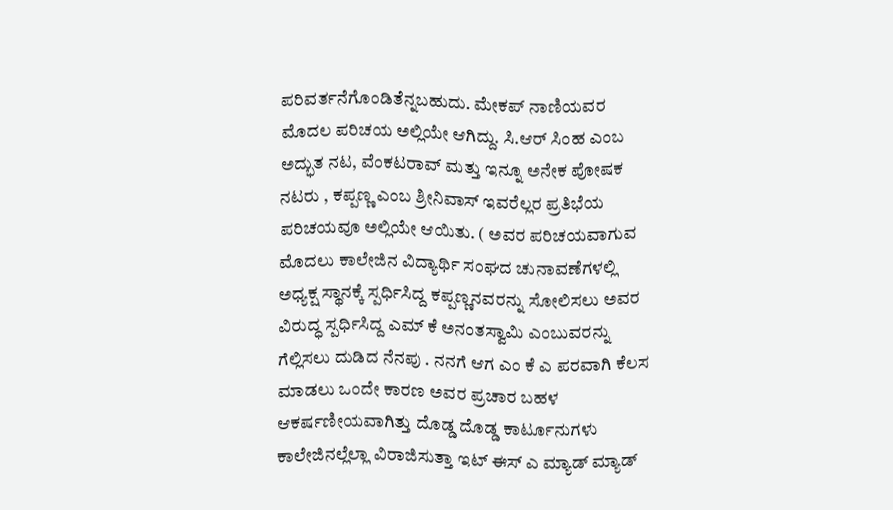ಪರಿವರ್ತನೆಗೊಂಡಿತೆನ್ನಬಹುದು. ಮೇಕಪ್ ನಾಣಿಯವರ ಮೊದಲ ಪರಿಚಯ ಅಲ್ಲಿಯೇ ಆಗಿದ್ದು. ಸಿ.ಆರ್ ಸಿಂಹ ಎಂಬ ಅದ್ಭುತ ನಟ, ವೆಂಕಟರಾವ್ ಮತ್ತು ಇನ್ನೂ ಅನೇಕ ಪೋಷಕ ನಟರು , ಕಪ್ಪಣ್ಣ ಎಂಬ ಶ್ರೀನಿವಾಸ್ ಇವರೆಲ್ಲರ ಪ್ರತಿಭೆಯ ಪರಿಚಯವೂ ಅಲ್ಲಿಯೇ ಆಯಿತು. ( ಅವರ ಪರಿಚಯವಾಗುವ ಮೊದಲು ಕಾಲೇಜಿನ ವಿದ್ಯಾರ್ಥಿ ಸಂಘದ ಚುನಾವಣೆಗಳಲ್ಲಿ ಅಧ್ಯಕ್ಷ ಸ್ಥಾನಕ್ಕೆ ಸ್ಪರ್ಧಿಸಿದ್ದ ಕಪ್ಪಣ್ಣನವರನ್ನು ಸೋಲಿಸಲು ಅವರ ವಿರುದ್ಧ ಸ್ಪರ್ಧಿಸಿದ್ದ ಎಮ್ ಕೆ ಅನಂತಸ್ವಾಮಿ ಎಂಬುವರನ್ನು ಗೆಲ್ಲಿಸಲು ದುಡಿದ ನೆನಪು . ನನಗೆ ಆಗ ಎಂ ಕೆ ಎ ಪರವಾಗಿ ಕೆಲಸ ಮಾಡಲು ಒಂದೇ ಕಾರಣ ಅವರ ಪ್ರಚಾರ ಬಹಳ ಆಕರ್ಷಣೀಯವಾಗಿತ್ತು ದೊಡ್ಡ ದೊಡ್ಡ ಕಾರ್ಟೂನುಗಳು ಕಾಲೇಜಿನಲ್ಲೆಲ್ಲಾ ವಿರಾಜಿಸುತ್ತಾ ಇಟ್ ಈಸ್ ಎ ಮ್ಯಾಡ್ ಮ್ಯಾಡ್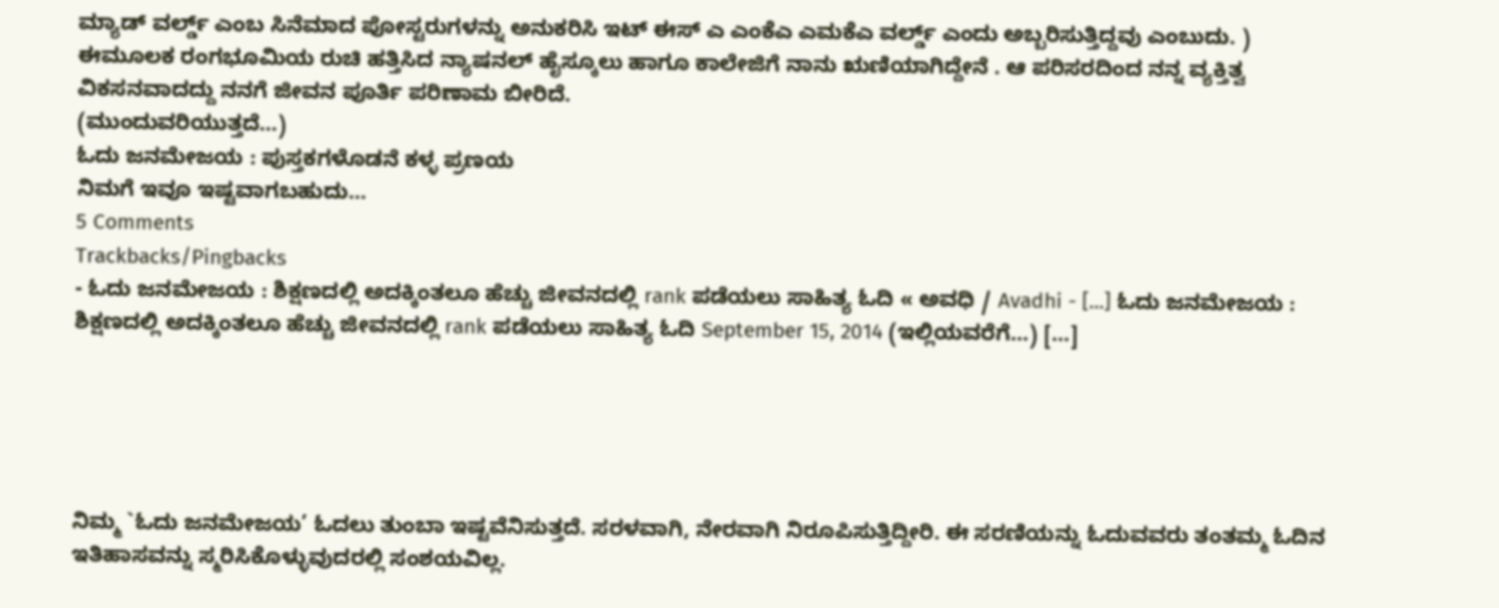ಮ್ಯಾಡ್ ವರ್ಲ್ಡ್ ಎಂಬ ಸಿನೆಮಾದ ಪೋಸ್ಟರುಗಳನ್ನು ಅನುಕರಿಸಿ ಇಟ್ ಈಸ್ ಎ ಎಂಕೆಎ ಎಮಕೆಎ ವರ್ಲ್ಡ್ ಎಂದು ಅಬ್ಬರಿಸುತ್ತಿದ್ದವು ಎಂಬುದು. )
ಈಮೂಲಕ ರಂಗಭೂಮಿಯ ರುಚಿ ಹತ್ತಿಸಿದ ನ್ಯಾಷನಲ್ ಹೈಸ್ಕೂಲು ಹಾಗೂ ಕಾಲೇಜಿಗೆ ನಾನು ಋಣಿಯಾಗಿದ್ದೇನೆ . ಆ ಪರಿಸರದಿಂದ ನನ್ನ ವ್ಯಕ್ತಿತ್ವ ವಿಕಸನವಾದದ್ದು ನನಗೆ ಜೀವನ ಪೂರ್ತಿ ಪರಿಣಾಮ ಬೀರಿದೆ.
(ಮುಂದುವರಿಯುತ್ತದೆ…)
ಓದು ಜನಮೇಜಯ : ಪುಸ್ತಕಗಳೊಡನೆ ಕಳ್ಳ ಪ್ರಣಯ
ನಿಮಗೆ ಇವೂ ಇಷ್ಟವಾಗಬಹುದು…
5 Comments
Trackbacks/Pingbacks
- ಓದು ಜನಮೇಜಯ : ಶಿಕ್ಷಣದಲ್ಲಿ ಅದಕ್ಕಿಂತಲೂ ಹೆಚ್ಚು ಜೀವನದಲ್ಲಿ rank ಪಡೆಯಲು ಸಾಹಿತ್ಯ ಓದಿ « ಅವಧಿ / Avadhi - [...] ಓದು ಜನಮೇಜಯ : ಶಿಕ್ಷಣದಲ್ಲಿ ಅದಕ್ಕಿಂತಲೂ ಹೆಚ್ಚು ಜೀವನದಲ್ಲಿ rank ಪಡೆಯಲು ಸಾಹಿತ್ಯ ಓದಿ September 15, 2014 (ಇಲ್ಲಿಯವರೆಗೆ…) [...]





ನಿಮ್ಮ `ಓದು ಜನಮೇಜಯ’ ಓದಲು ತುಂಬಾ ಇಷ್ಟವೆನಿಸುತ್ತದೆ. ಸರಳವಾಗಿ, ನೇರವಾಗಿ ನಿರೂಪಿಸುತ್ತಿದ್ದೀರಿ. ಈ ಸರಣಿಯನ್ನು ಓದುವವರು ತಂತಮ್ಮ ಓದಿನ ಇತಿಹಾಸವನ್ನು ಸ್ಮರಿಸಿಕೊಳ್ಳುವುದರಲ್ಲಿ ಸಂಶಯವಿಲ್ಲ.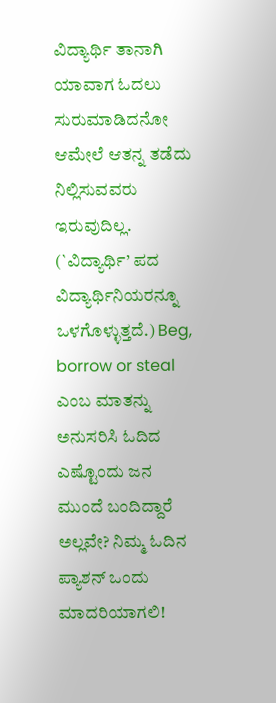ವಿದ್ಯಾರ್ಥಿ ತಾನಾಗಿ ಯಾವಾಗ ಓದಲು ಸುರುಮಾಡಿದನೋ ಆಮೇಲೆ ಆತನ್ನ ತಡೆದು ನಿಲ್ಲಿಸುವವರು ಇರುವುದಿಲ್ಲ. (`ವಿದ್ಯಾರ್ಥಿ’ ಪದ ವಿದ್ಯಾರ್ಥಿನಿಯರನ್ನೂ ಒಳಗೊಳ್ಳುತ್ತದೆ.) Beg, borrow or steal ಎಂಬ ಮಾತನ್ನು ಅನುಸರಿಸಿ ಓದಿದ ಎಷ್ಟೊಂದು ಜನ ಮುಂದೆ ಬಂದಿದ್ದಾರೆ ಅಲ್ಲವೇ? ನಿಮ್ಮ ಓದಿನ ಪ್ಯಾಶನ್ ಒಂದು ಮಾದರಿಯಾಗಲಿ!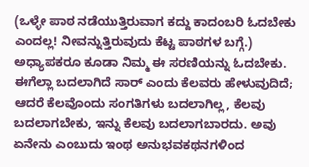(ಒಳ್ಳೇ ಪಾಠ ನಡೆಯುತ್ತಿರುವಾಗ ಕದ್ದು ಕಾದಂಬರಿ ಓದಬೇಕು ಎಂದಲ್ಲ! ನೀವನ್ನುತ್ತಿರುವುದು ಕೆಟ್ಟ ಪಾಠಗಳ ಬಗ್ಗೆ.) ಅಧ್ಯಾಪಕರೂ ಕೂಡಾ ನಿಮ್ಮ ಈ ಸರಣಿಯನ್ನು ಓದಬೇಕು. ಈಗೆಲ್ಲಾ ಬದಲಾಗಿದೆ ಸಾರ್ ಎಂದು ಕೆಲವರು ಹೇಳುವುದಿದೆ; ಆದರೆ ಕೆಲವೊಂದು ಸಂಗತಿಗಳು ಬದಲಾಗಿಲ್ಲ, ಕೆಲವು ಬದಲಾಗಬೇಕು, ಇನ್ನು ಕೆಲವು ಬದಲಾಗಬಾರದು. ಅವು ಏನೇನು ಎಂಬುದು ಇಂಥ ಅನುಭವಕಥನಗಳಿಂದ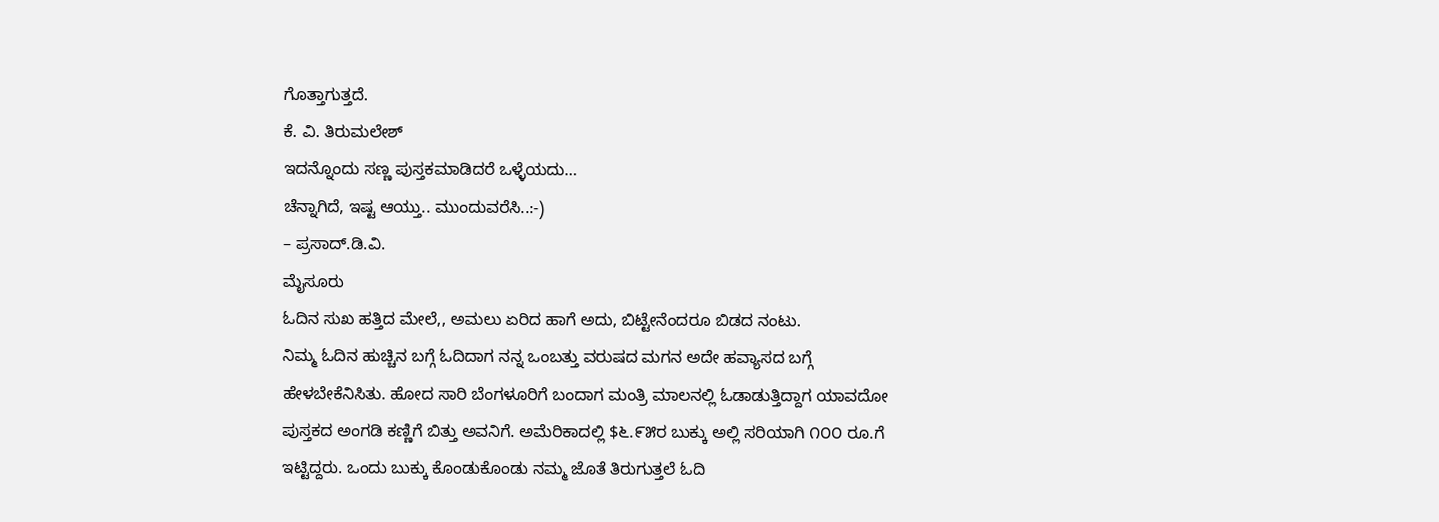ಗೊತ್ತಾಗುತ್ತದೆ.
ಕೆ. ವಿ. ತಿರುಮಲೇಶ್
ಇದನ್ನೊಂದು ಸಣ್ಣ ಪುಸ್ತಕಮಾಡಿದರೆ ಒಳ್ಳೆಯದು…
ಚೆನ್ನಾಗಿದೆ, ಇಷ್ಟ ಆಯ್ತು.. ಮುಂದುವರೆಸಿ..:-)
– ಪ್ರಸಾದ್.ಡಿ.ವಿ.
ಮೈಸೂರು
ಓದಿನ ಸುಖ ಹತ್ತಿದ ಮೇಲೆ,, ಅಮಲು ಏರಿದ ಹಾಗೆ ಅದು, ಬಿಟ್ಟೇನೆಂದರೂ ಬಿಡದ ನಂಟು.
ನಿಮ್ಮ ಓದಿನ ಹುಚ್ಚಿನ ಬಗ್ಗೆ ಓದಿದಾಗ ನನ್ನ ಒಂಬತ್ತು ವರುಷದ ಮಗನ ಅದೇ ಹವ್ಯಾಸದ ಬಗ್ಗೆ ಹೇಳಬೇಕೆನಿಸಿತು. ಹೋದ ಸಾರಿ ಬೆಂಗಳೂರಿಗೆ ಬಂದಾಗ ಮಂತ್ರಿ ಮಾಲನಲ್ಲಿ ಓಡಾಡುತ್ತಿದ್ದಾಗ ಯಾವದೋ ಪುಸ್ತಕದ ಅಂಗಡಿ ಕಣ್ಣಿಗೆ ಬಿತ್ತು ಅವನಿಗೆ. ಅಮೆರಿಕಾದಲ್ಲಿ $೬.೯೫ರ ಬುಕ್ಕು ಅಲ್ಲಿ ಸರಿಯಾಗಿ ೧೦೦ ರೂ.ಗೆ ಇಟ್ಟಿದ್ದರು. ಒಂದು ಬುಕ್ಕು ಕೊಂಡುಕೊಂಡು ನಮ್ಮ ಜೊತೆ ತಿರುಗುತ್ತಲೆ ಓದಿ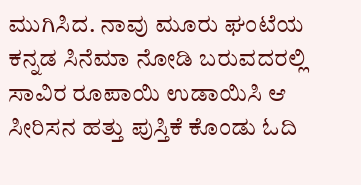ಮುಗಿಸಿದ. ನಾವು ಮೂರು ಘಂಟೆಯ ಕನ್ನಡ ಸಿನೆಮಾ ನೋಡಿ ಬರುವದರಲ್ಲಿ ಸಾವಿರ ರೂಪಾಯಿ ಉಡಾಯಿಸಿ ಆ ಸೀರಿಸನ ಹತ್ತು ಪುಸ್ತಿಕೆ ಕೊಂಡು ಓದಿ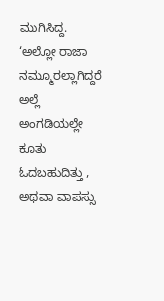ಮುಗಿಸಿದ್ದ. ‘ಅಲ್ಲೋ ರಾಜಾ ನಮ್ಮೂರಲ್ಲಾಗಿದ್ದರೆ ಅಲ್ಲೆ ಅಂಗಡಿಯಲ್ಲೇ ಕೂತು ಓದಬಹುದಿತ್ತು , ಅಥವಾ ವಾಪಸ್ಸು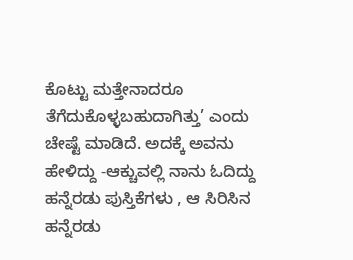ಕೊಟ್ಟು ಮತ್ತೇನಾದರೂ ತೆಗೆದುಕೊಳ್ಳಬಹುದಾಗಿತ್ತು’ ಎಂದು ಚೇಷ್ಟೆ ಮಾಡಿದೆ. ಅದಕ್ಕೆ ಅವನು ಹೇಳಿದ್ದು -ಆಕ್ಚುವಲ್ಲಿ ನಾನು ಓದಿದ್ದು ಹನ್ನೆರಡು ಪುಸ್ತಿಕೆಗಳು , ಆ ಸಿರಿಸಿನ ಹನ್ನೆರಡು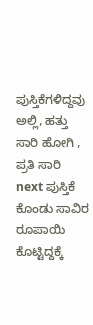ಪುಸ್ತಿಕೆಗಳಿದ್ದವು ಅಲ್ಲಿ, ಹತ್ತು ಸಾರಿ ಹೋಗಿ , ಪ್ರತಿ ಸಾರಿ next ಪುಸ್ತಿಕೆ ಕೊಂಡು ಸಾವಿರ ರೂಪಾಯಿ ಕೊಟ್ಟಿದ್ದಕ್ಕೆ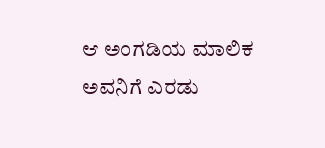ಆ ಅಂಗಡಿಯ ಮಾಲಿಕ ಅವನಿಗೆ ಎರಡು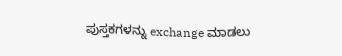ಪುಸ್ತಕಗಳನ್ನು exchange ಮಾಡಲು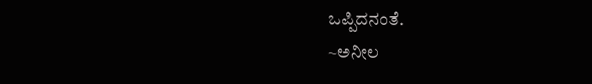ಒಪ್ಪಿದನಂತೆ.
~ಅನೀಲ